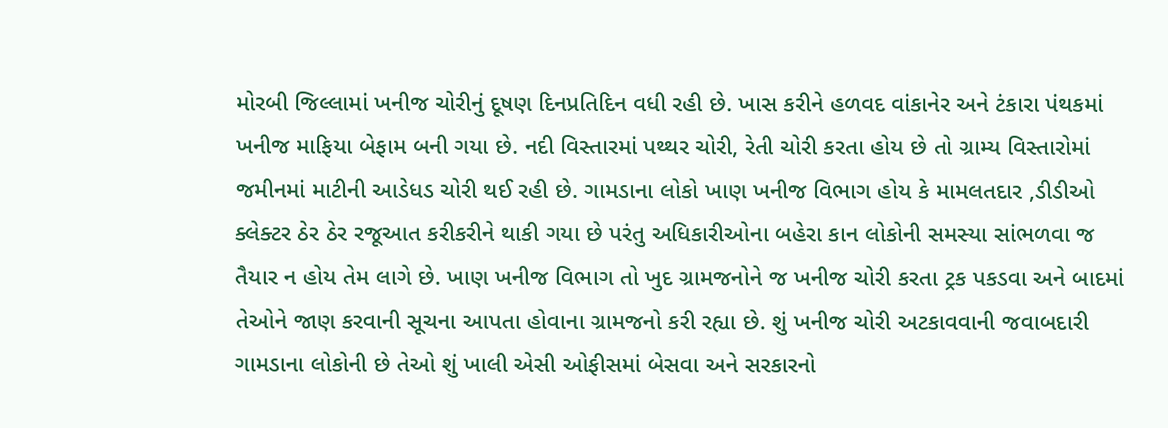મોરબી જિલ્લામાં ખનીજ ચોરીનું દૂષણ દિનપ્રતિદિન વધી રહી છે. ખાસ કરીને હળવદ વાંકાનેર અને ટંકારા પંથકમાં ખનીજ માફિયા બેફામ બની ગયા છે. નદી વિસ્તારમાં પથ્થર ચોરી, રેતી ચોરી કરતા હોય છે તો ગ્રામ્ય વિસ્તારોમાં જમીનમાં માટીની આડેધડ ચોરી થઈ રહી છે. ગામડાના લોકો ખાણ ખનીજ વિભાગ હોય કે મામલતદાર ,ડીડીઓ ક્લેક્ટર ઠેર ઠેર રજૂઆત કરીકરીને થાકી ગયા છે પરંતુ અધિકારીઓના બહેરા કાન લોકોની સમસ્યા સાંભળવા જ તૈયાર ન હોય તેમ લાગે છે. ખાણ ખનીજ વિભાગ તો ખુદ ગ્રામજનોને જ ખનીજ ચોરી કરતા ટ્રક પકડવા અને બાદમાં તેઓને જાણ કરવાની સૂચના આપતા હોવાના ગ્રામજનો કરી રહ્યા છે. શું ખનીજ ચોરી અટકાવવાની જવાબદારી ગામડાના લોકોની છે તેઓ શું ખાલી એસી ઓફીસમાં બેસવા અને સરકારનો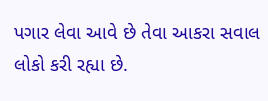પગાર લેવા આવે છે તેવા આકરા સવાલ લોકો કરી રહ્યા છે.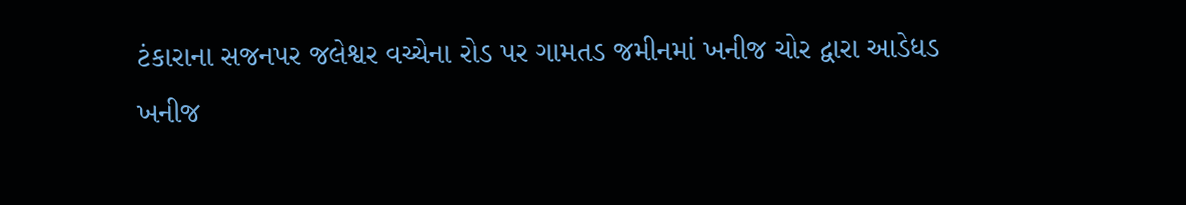ટંકારાના સજનપર જલેશ્વર વચ્ચેના રોડ પર ગામતડ જમીનમાં ખનીજ ચોર દ્વારા આડેધડ ખનીજ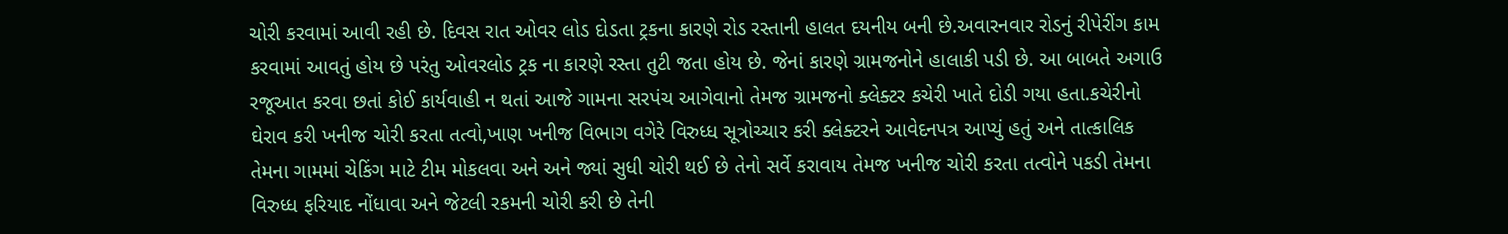ચોરી કરવામાં આવી રહી છે. દિવસ રાત ઓવર લોડ દોડતા ટ્રકના કારણે રોડ રસ્તાની હાલત દયનીય બની છે.અવારનવાર રોડનું રીપેરીંગ કામ કરવામાં આવતું હોય છે પરંતુ ઓવરલોડ ટ્રક ના કારણે રસ્તા તુટી જતા હોય છે. જેનાં કારણે ગ્રામજનોને હાલાકી પડી છે. આ બાબતે અગાઉ રજૂઆત કરવા છતાં કોઈ કાર્યવાહી ન થતાં આજે ગામના સરપંચ આગેવાનો તેમજ ગ્રામજનો ક્લેક્ટર કચેરી ખાતે દોડી ગયા હતા.કચેરીનો ઘેરાવ કરી ખનીજ ચોરી કરતા તત્વો,ખાણ ખનીજ વિભાગ વગેરે વિરુધ્ધ સૂત્રોચ્ચાર કરી ક્લેક્ટરને આવેદનપત્ર આપ્યું હતું અને તાત્કાલિક તેમના ગામમાં ચેકિંગ માટે ટીમ મોકલવા અને અને જ્યાં સુધી ચોરી થઈ છે તેનો સર્વે કરાવાય તેમજ ખનીજ ચોરી કરતા તત્વોને પકડી તેમના વિરુધ્ધ ફરિયાદ નોંધાવા અને જેટલી રકમની ચોરી કરી છે તેની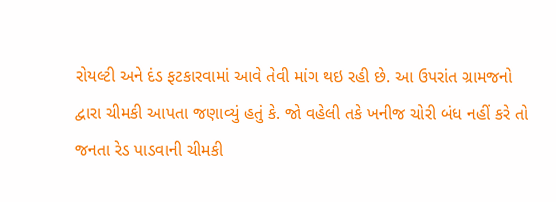રોયલ્ટી અને દંડ ફટકારવામાં આવે તેવી માંગ થઇ રહી છે. આ ઉપરાંત ગ્રામજનો દ્વારા ચીમકી આપતા જણાવ્યું હતું કે. જો વહેલી તકે ખનીજ ચોરી બંધ નહીં કરે તો જનતા રેડ પાડવાની ચીમકી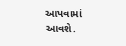આપવામાં આવશે.